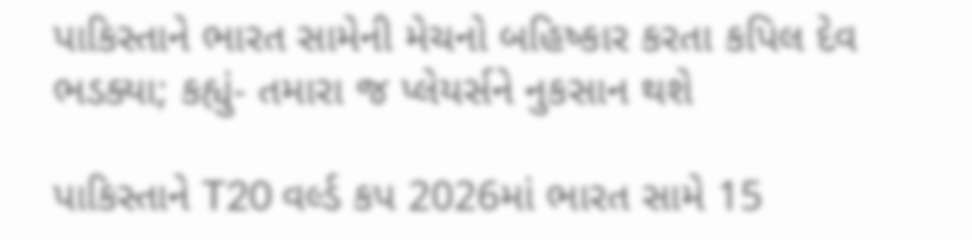પાકિસ્તાને ભારત સામેની મેચનો બહિષ્કાર કરતા કપિલ દેવ ભડક્યા; કહ્યું- તમારા જ પ્લેયર્સને નુકસાન થશે

પાકિસ્તાને T20 વર્લ્ડ કપ 2026માં ભારત સામે 15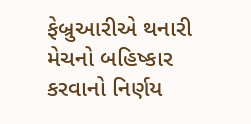ફેબ્રુઆરીએ થનારી મેચનો બહિષ્કાર કરવાનો નિર્ણય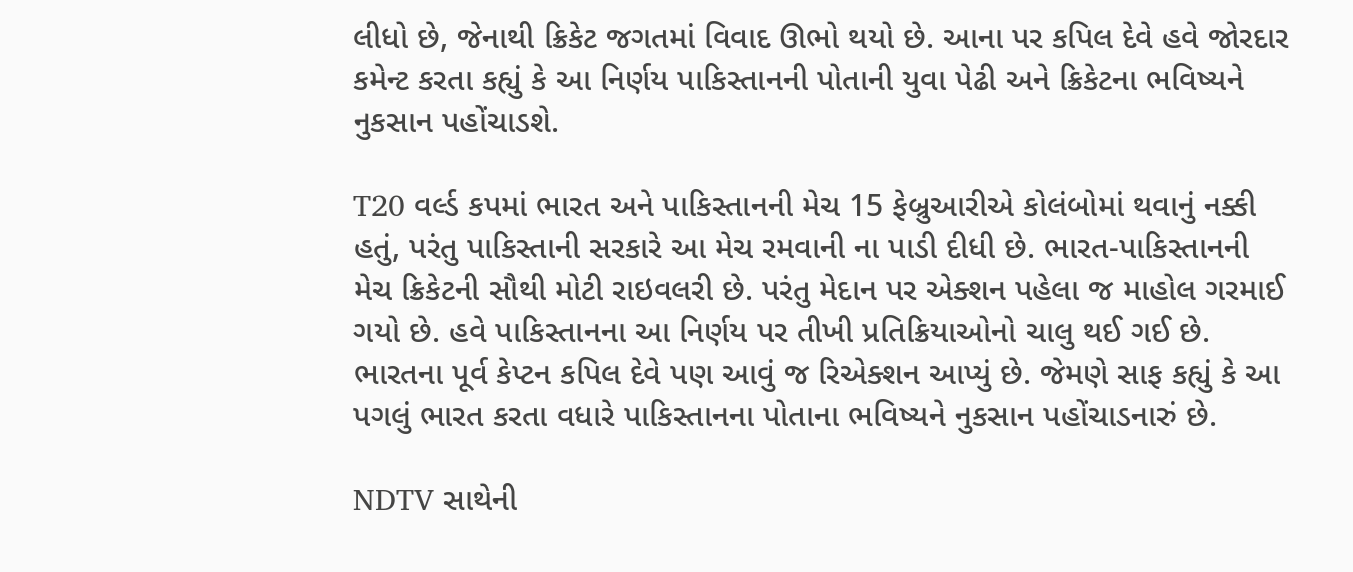લીધો છે, જેનાથી ક્રિકેટ જગતમાં વિવાદ ઊભો થયો છે. આના પર કપિલ દેવે હવે જોરદાર કમેન્ટ કરતા કહ્યું કે આ નિર્ણય પાકિસ્તાનની પોતાની યુવા પેઢી અને ક્રિકેટના ભવિષ્યને નુકસાન પહોંચાડશે.

T20 વર્લ્ડ કપમાં ભારત અને પાકિસ્તાનની મેચ 15 ફેબ્રુઆરીએ કોલંબોમાં થવાનું નક્કી હતું, પરંતુ પાકિસ્તાની સરકારે આ મેચ રમવાની ના પાડી દીધી છે. ભારત-પાકિસ્તાનની મેચ ક્રિકેટની સૌથી મોટી રાઇવલરી છે. પરંતુ મેદાન પર એક્શન પહેલા જ માહોલ ગરમાઈ ગયો છે. હવે પાકિસ્તાનના આ નિર્ણય પર તીખી પ્રતિક્રિયાઓનો ચાલુ થઈ ગઈ છે. ભારતના પૂર્વ કેપ્ટન કપિલ દેવે પણ આવું જ રિએક્શન આપ્યું છે. જેમણે સાફ કહ્યું કે આ પગલું ભારત કરતા વધારે પાકિસ્તાનના પોતાના ભવિષ્યને નુકસાન પહોંચાડનારું છે.

NDTV સાથેની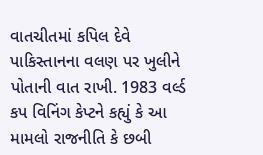વાતચીતમાં કપિલ દેવે પાકિસ્તાનના વલણ પર ખુલીને પોતાની વાત રાખી. 1983 વર્લ્ડ કપ વિનિંગ કેપ્ટને કહ્યું કે આ મામલો રાજનીતિ કે છબી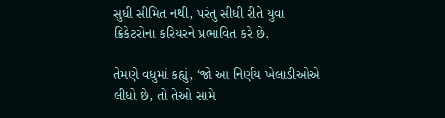સુધી સીમિત નથી, પરંતુ સીધી રીતે યુવા ક્રિકેટરોના કરિયરને પ્રભાવિત કરે છે.

તેમણે વધુમાં કહ્યું, ‘જો આ નિર્ણય ખેલાડીઓએ લીધો છે, તો તેઓ સામે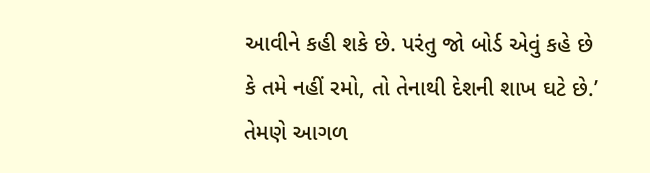આવીને કહી શકે છે. પરંતુ જો બોર્ડ એવું કહે છે કે તમે નહીં રમો, તો તેનાથી દેશની શાખ ઘટે છે.’ તેમણે આગળ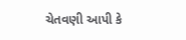ચેતવણી આપી કે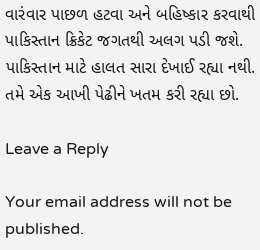વારંવાર પાછળ હટવા અને બહિષ્કાર કરવાથી પાકિસ્તાન ક્રિકેટ જગતથી અલગ પડી જશે. પાકિસ્તાન માટે હાલત સારા દેખાઈ રહ્યા નથી. તમે એક આખી પેઢીને ખતમ કરી રહ્યા છો.

Leave a Reply

Your email address will not be published.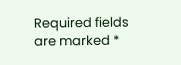Required fields are marked *